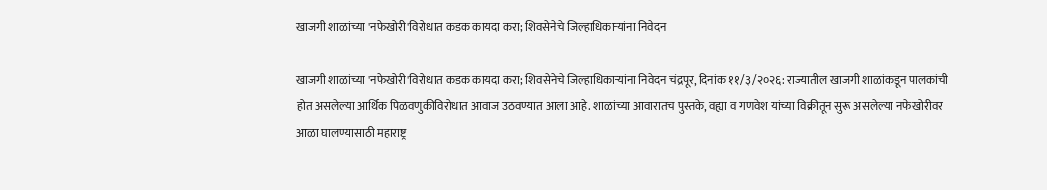खाजगी शाळांच्या 'नफेखोरी'विरोधात कडक कायदा करा; शिवसेनेचे जिल्हाधिकाऱ्यांना निवेदन

खाजगी शाळांच्या 'नफेखोरी'विरोधात कडक कायदा करा; शिवसेनेचे जिल्हाधिकाऱ्यांना निवेदन चंद्रपूर, दिनांक ११/३/२०२६: राज्यातील खाजगी शाळांकडून पालकांची होत असलेल्या आर्थिक पिळवणुकीविरोधात आवाज उठवण्यात आला आहे. शाळांच्या आवारातच पुस्तके, वह्या व गणवेश यांच्या विक्रीतून सुरू असलेल्या नफेखोरीवर आळा घालण्यासाठी महाराष्ट्र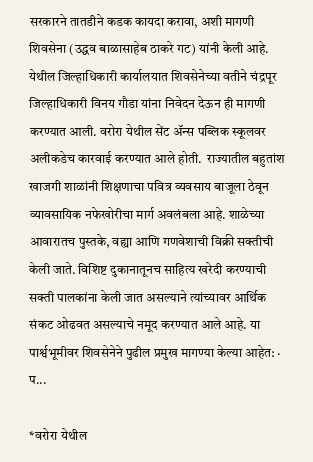सरकारने तातडीने कडक कायदा करावा, अशी मागणी शिवसेना (उद्धव बाळासाहेब ठाकरे गट) यांनी केली आहे. येथील जिल्हाधिकारी कार्यालयात शिवसेनेच्या वतीने चंद्रपूर जिल्हाधिकारी विनय गौडा यांना निवेदन देऊन ही मागणी करण्यात आली. वरोरा येथील सेंट ॲन्स पब्लिक स्कूलवर अलीकडेच कारवाई करण्यात आले होती.  राज्यातील बहुतांश खाजगी शाळांनी शिक्षणाचा पवित्र व्यवसाय बाजूला ठेवून व्यावसायिक नफेखोरीचा मार्ग अवलंबला आहे. शाळेच्या आवारातच पुस्तके, वह्या आणि गणवेशाची विक्री सक्तीची केली जाते. विशिष्ट दुकानातूनच साहित्य खरेदी करण्याची सक्ती पालकांना केली जात असल्याने त्यांच्यावर आर्थिक संकट ओढवत असल्याचे नमूद करण्यात आले आहे. या पार्श्वभूमीवर शिवसेनेने पुढील प्रमुख मागण्या केल्या आहेत: · प...

*वरोरा येथील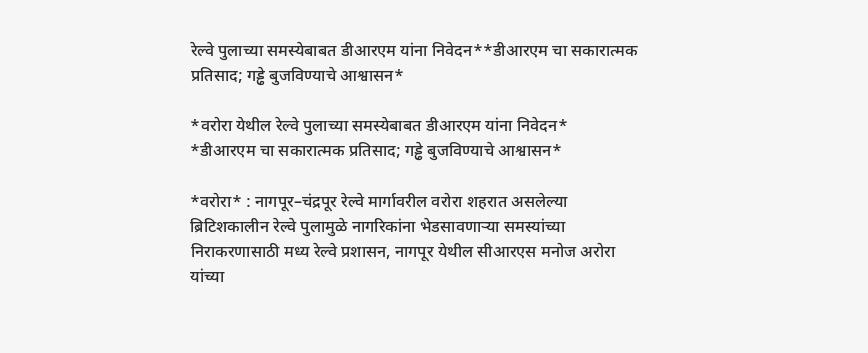रेल्वे पुलाच्या समस्येबाबत डीआरएम यांना निवेदन**डीआरएम चा सकारात्मक प्रतिसाद; गड्ढे बुजविण्याचे आश्वासन*

*वरोरा येथील रेल्वे पुलाच्या समस्येबाबत डीआरएम यांना निवेदन*
*डीआरएम चा सकारात्मक प्रतिसाद; गड्ढे बुजविण्याचे आश्वासन*

*वरोरा* : नागपूर–चंद्रपूर रेल्वे मार्गावरील वरोरा शहरात असलेल्या ब्रिटिशकालीन रेल्वे पुलामुळे नागरिकांना भेडसावणाऱ्या समस्यांच्या निराकरणासाठी मध्य रेल्वे प्रशासन, नागपूर येथील सीआरएस मनोज अरोरा यांच्या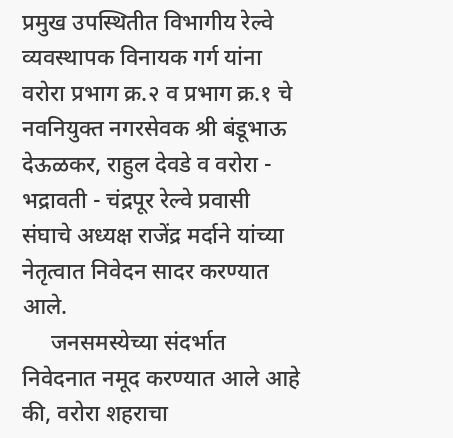प्रमुख उपस्थितीत विभागीय रेल्वे व्यवस्थापक विनायक गर्ग यांना वरोरा प्रभाग क्र.२ व प्रभाग क्र.१ चे नवनियुक्त नगरसेवक श्री बंडूभाऊ देऊळकर, राहुल देवडे व वरोरा - भद्रावती - चंद्रपूर रेल्वे प्रवासी संघाचे अध्यक्ष राजेंद्र मर्दाने यांच्या नेतृत्वात निवेदन सादर करण्यात आले.
     जनसमस्येच्या संदर्भात निवेदनात नमूद करण्यात आले आहे की, वरोरा शहराचा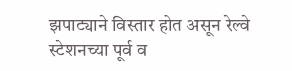झपाट्याने विस्तार होत असून रेल्वे स्टेशनच्या पूर्व व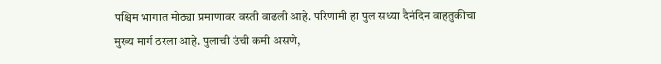पश्चिम भागात मोठ्या प्रमाणावर वस्ती वाढली आहे. परिणामी हा पुल सध्या दैनंदिन वाहतुकीचा मुख्य मार्ग ठरला आहे. पुलाची उंची कमी असणे,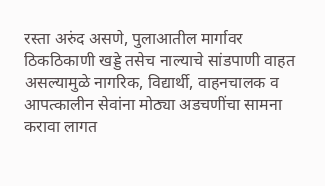रस्ता अरुंद असणे, पुलाआतील मार्गावर ठिकठिकाणी खड्डे तसेच नाल्याचे सांडपाणी वाहत असल्यामुळे नागरिक, विद्यार्थी, वाहनचालक व आपत्कालीन सेवांना मोठ्या अडचणींचा सामना करावा लागत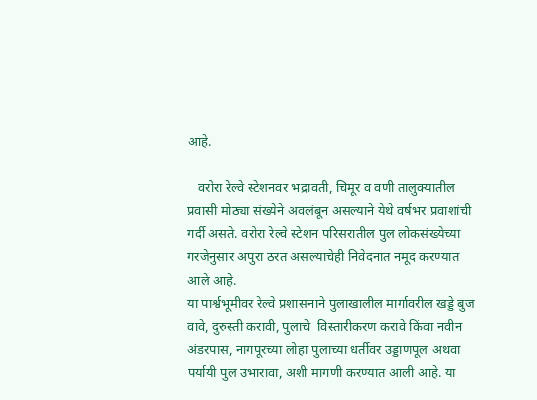आहे.

   वरोरा रेल्वे स्टेशनवर भद्रावती, चिमूर व वणी तालुक्यातील प्रवासी मोठ्या संख्येने अवलंबून असल्याने येथे वर्षभर प्रवाशांची गर्दी असते. वरोरा रेल्वे स्टेशन परिसरातील पुल लोकसंख्येच्या गरजेनुसार अपुरा ठरत असल्याचेही निवेदनात नमूद करण्यात आले आहे.
या पार्श्वभूमीवर रेल्वे प्रशासनाने पुलाखालील मार्गावरील खड्डे बुज वावे, दुरुस्ती करावी, पुलाचे  विस्तारीकरण करावे किंवा नवीन अंडरपास, नागपूरच्या लोहा पुलाच्या धर्तीवर उड्डाणपूल अथवा पर्यायी पुल उभारावा, अशी मागणी करण्यात आली आहे. या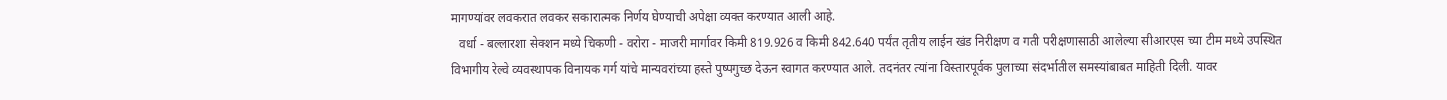मागण्यांवर लवकरात लवकर सकारात्मक निर्णय घेण्याची अपेक्षा व्यक्त करण्यात आली आहे.
   वर्धा - बल्लारशा सेक्शन मध्ये चिकणी - वरोरा - माजरी मार्गावर किमी 819.926 व किमी 842.640 पर्यंत तृतीय लाईन खंड निरीक्षण व गती परीक्षणासाठी आलेल्या सीआरएस च्या टीम मध्ये उपस्थित विभागीय रेल्वे व्यवस्थापक विनायक गर्ग यांचे मान्यवरांच्या हस्ते पुष्पगुच्छ देऊन स्वागत करण्यात आले. तदनंतर त्यांना विस्तारपूर्वक पुलाच्या संदर्भातील समस्यांबाबत माहिती दिली. यावर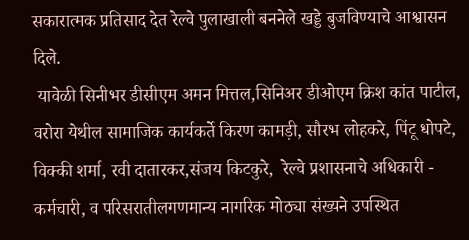सकारात्मक प्रतिसाद देत रेल्वे पुलाखाली बननेले खड्डे बुजविण्याचे आश्वासन दिले.
 यावेळी सिनीभर डीसीएम अमन मित्तल,सिनिअर डीओएम क्रिश कांत पाटील, वरोरा येथील सामाजिक कार्यकर्ते किरण कामड़ी, सौरभ लोहकरे, पिंटू धोपटे, विक्की शर्मा, रवी दातारकर,संजय किटकुरे,  रेल्वे प्रशासनाचे अधिकारी - कर्मचारी, व परिसरातीलगणमान्य नागरिक मोठ्या संख्यने उपस्थित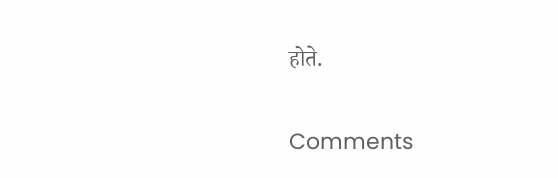होते.

Comments